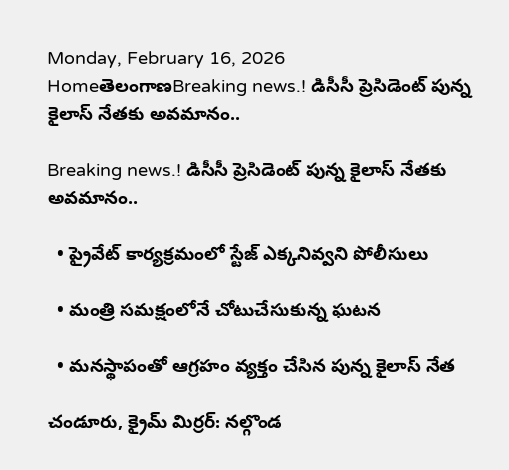Monday, February 16, 2026
HomeతెలంగాణBreaking news.! డిసీసీ ప్రెసిడెంట్ పున్న కైలాస్ నేతకు అవమానం..

Breaking news.! డిసీసీ ప్రెసిడెంట్ పున్న కైలాస్ నేతకు అవమానం..

  • ప్రైవేట్ కార్యక్రమంలో స్టేజ్ ఎక్కనివ్వని పోలీసులు

  • మంత్రి సమక్షంలోనే చోటుచేసుకున్న ఘటన

  • మనస్థాపంతో ఆగ్రహం వ్యక్తం చేసిన పున్న కైలాస్ నేత

చండూరు, క్రైమ్ మిర్రర్: నల్గొండ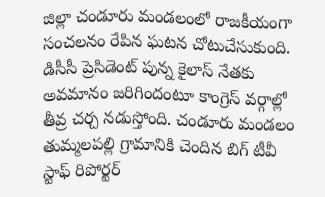జిల్లా చండూరు మండలంలో రాజకీయంగా సంచలనం రేపిన ఘటన చోటుచేసుకుంది. డిసీసీ ప్రెసిడెంట్ పున్న కైలాస్ నేతకు అవమానం జరిగిందంటూ కాంగ్రెస్ వర్గాల్లో తీవ్ర చర్చ నడుస్తోంది. చండూరు మండలం తుమ్మలపల్లి గ్రామానికి చెందిన బిగ్ టీవీ స్టాఫ్ రిపోర్టర్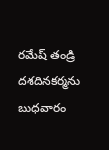రమేష్ తండ్రి దశదినకర్మను బుధవారం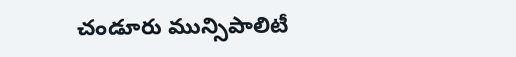చండూరు మున్సిపాలిటీ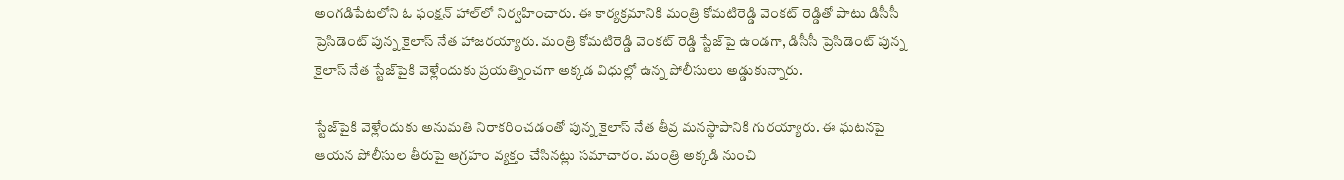అంగడిపేటలోని ఓ ఫంక్షన్ హాల్‌లో నిర్వహించారు. ఈ కార్యక్రమానికి మంత్రి కోమటిరెడ్డి వెంకట్ రెడ్డితో పాటు డిసీసీ ప్రెసిడెంట్ పున్న కైలాస్ నేత హాజరయ్యారు. మంత్రి కోమటిరెడ్డి వెంకట్ రెడ్డి స్టేజ్‌పై ఉండగా, డిసీసీ ప్రెసిడెంట్ పున్న కైలాస్ నేత స్టేజ్‌పైకి వెళ్లేందుకు ప్రయత్నించగా అక్కడ విధుల్లో ఉన్న పోలీసులు అడ్డుకున్నారు.

స్టేజ్‌పైకి వెళ్లేందుకు అనుమతి నిరాకరించడంతో పున్న కైలాస్ నేత తీవ్ర మనస్థాపానికి గురయ్యారు. ఈ ఘటనపై ఆయన పోలీసుల తీరుపై ఆగ్రహం వ్యక్తం చేసినట్లు సమాచారం. మంత్రి అక్కడి నుంచి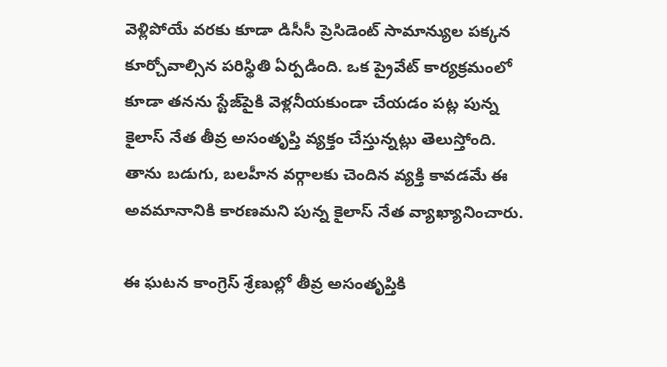వెళ్లిపోయే వరకు కూడా డిసీసీ ప్రెసిడెంట్ సామాన్యుల పక్కన కూర్చోవాల్సిన పరిస్థితి ఏర్పడింది. ఒక ప్రైవేట్ కార్యక్రమంలో కూడా తనను స్టేజ్‌పైకి వెళ్లనీయకుండా చేయడం పట్ల పున్న కైలాస్ నేత తీవ్ర అసంతృప్తి వ్యక్తం చేస్తున్నట్లు తెలుస్తోంది. తాను బడుగు, బలహీన వర్గాలకు చెందిన వ్యక్తి కావడమే ఈ అవమానానికి కారణమని పున్న కైలాస్ నేత వ్యాఖ్యానించారు.

ఈ ఘటన కాంగ్రెస్ శ్రేణుల్లో తీవ్ర అసంతృప్తికి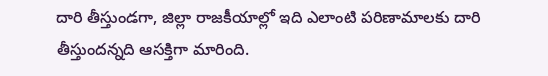దారి తీస్తుండగా, జిల్లా రాజకీయాల్లో ఇది ఎలాంటి పరిణామాలకు దారి తీస్తుందన్నది ఆసక్తిగా మారింది.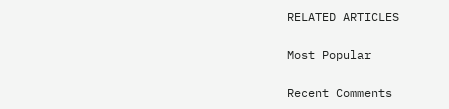RELATED ARTICLES

Most Popular

Recent Comments